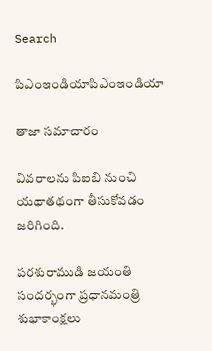Search

పిఎంఇండియాపిఎంఇండియా

తాజా స‌మాచారం

వివరాలను పిఐబి నుంచి యథాతథంగా తీసుకోవడం జరిగింది.

పరశురాముడి జయంతి సందర్భంగా ప్రధానమంత్రి శుభాకాంక్షలు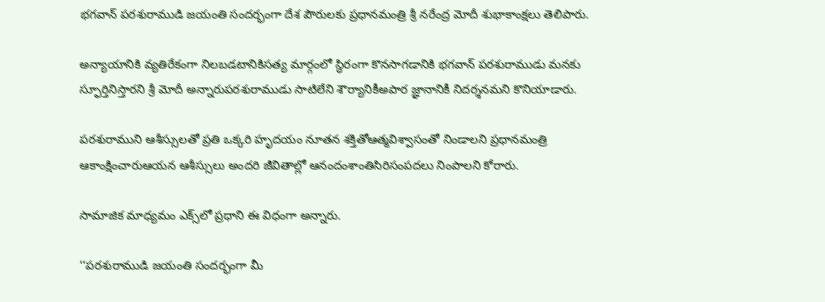భగవాన్‌ పరశురాముడి జయంతి సందర్భంగా దేశ పౌరులకు ప్రధానమంత్రి శ్రీ నరేంద్ర మోదీ శుభాకాంక్షలు తెలిపారు.

అన్యాయానికి వ్యతిరేకంగా నిలబడటానికిసత్య మార్గంలో స్థిరంగా కొనసాగడానికి భగవాన్ పరశురాముడు మనకు స్ఫూర్తినిస్తారని శ్రీ మోదీ అన్నారుపరశురాముడు సాటిలేని శౌర్యానికీఅపార జ్ఞానానికీ నిదర్శనమని కొనియాడారు.

పరశురాముని ఆశీస్సులతో ప్రతి ఒక్కరి హృదయం నూతన శక్తితోఆత్మవిశ్వాసంతో నిండాలని ప్రధానమంత్రి ఆకాంక్షించారుఆయన ఆశీస్సులు అందరి జీవితాల్లో ఆనందంశాంతిసిరిసంపదలు నింపాలని కోరారు.

సామాజిక మాధ్యమం ఎక్స్‌లో ప్రధాని ఈ విధంగా అన్నారు.

‘‘పరశురాముడి జయంతి సందర్భంగా మీ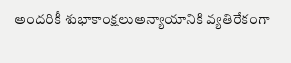అందరికీ శుభాకాంక్షలుఅన్యాయానికి వ్యతిరేకంగా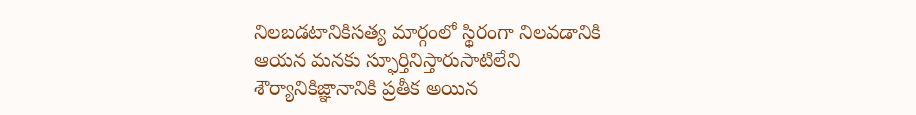నిలబడటానికిసత్య మార్గంలో స్థిరంగా నిలవడానికి ఆయన మనకు స్ఫూర్తినిస్తారుసాటిలేని శౌర్యానికిజ్ఞానానికి ప్రతీక అయిన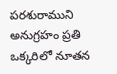పరశురాముని అనుగ్రహం ప్రతి ఒక్కరిలో నూతన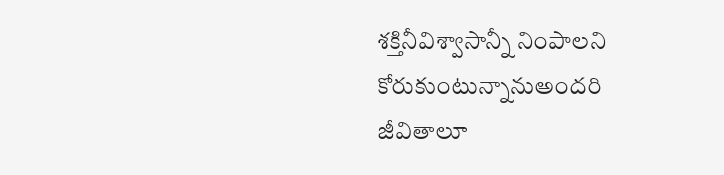శక్తినీవిశ్వాసాన్నీ నింపాలని కోరుకుంటున్నానుఅందరి జీవితాలూ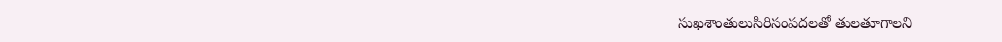సుఖశాంతులుసిరిసంపదలతో తులతూగాలని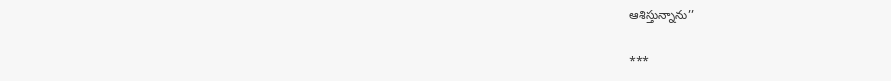ఆశిస్తున్నాను’’

***